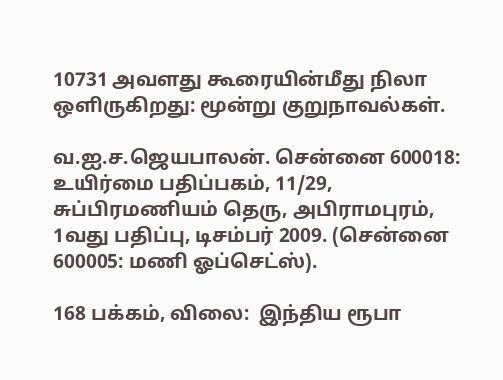10731 அவளது கூரையின்மீது நிலா ஒளிருகிறது: மூன்று குறுநாவல்கள்.

வ.ஐ.ச.ஜெயபாலன். சென்னை 600018: உயிர்மை பதிப்பகம், 11/29, சுப்பிரமணியம் தெரு, அபிராமபுரம், 1வது பதிப்பு, டிசம்பர் 2009. (சென்னை 600005: மணி ஓப்செட்ஸ்).

168 பக்கம், விலை:  இந்திய ரூபா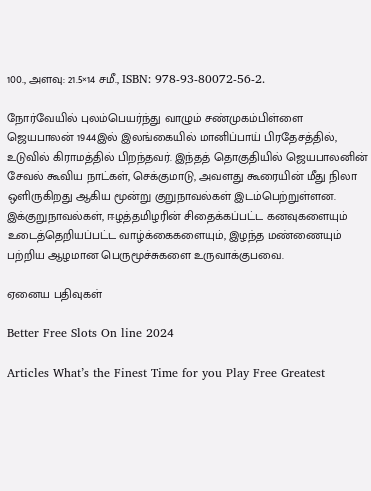100., அளவு: 21.5×14 சமீ., ISBN: 978-93-80072-56-2.

நோர்வேயில் புலம்பெயர்ந்து வாழும் சண்முகம்பிள்ளை ஜெயபாலன் 1944இல் இலங்கையில் மானிப்பாய் பிரதேசத்தில், உடுவில் கிராமத்தில் பிறந்தவர். இந்தத் தொகுதியில் ஜெயபாலனின் சேவல் கூவிய நாட்கள், செக்குமாடு, அவளது கூரையின் மீது நிலா ஒளிருகிறது ஆகிய மூன்று குறுநாவல்கள் இடம்பெற்றுள்ளன. இக்குறுநாவல்கள், ஈழத்தமிழரின் சிதைக்கப்பட்ட கனவுகளையும் உடைத்தெறியப்பட்ட வாழ்க்கைகளையும், இழந்த மண்ணையும் பற்றிய ஆழமான பெருமூச்சுகளை உருவாக்குபவை.

ஏனைய பதிவுகள்

Better Free Slots On line 2024

Articles What’s the Finest Time for you Play Free Greatest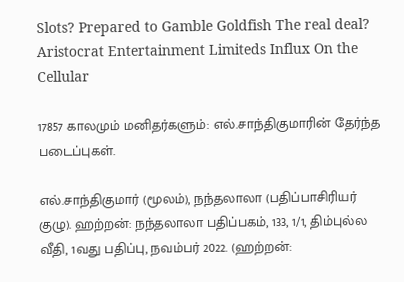Slots? Prepared to Gamble Goldfish The real deal? Aristocrat Entertainment Limiteds Influx On the Cellular

17857 காலமும் மனிதர்களும்: எல்.சாந்திகுமாரின் தேர்ந்த படைப்புகள்.

எல்.சாந்திகுமார் (மூலம்), நந்தலாலா (பதிப்பாசிரியர் குழு). ஹற்றன்: நந்தலாலா பதிப்பகம், 133, 1/1, திம்புல்ல வீதி, 1வது பதிப்பு, நவம்பர் 2022. (ஹற்றன்: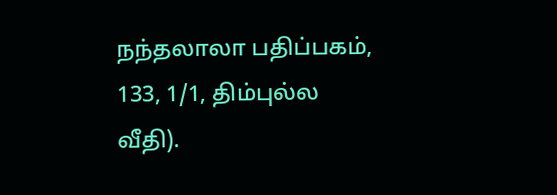நந்தலாலா பதிப்பகம், 133, 1/1, திம்புல்ல வீதி).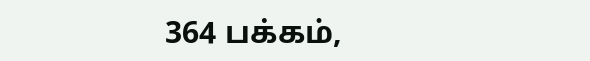364 பக்கம்,